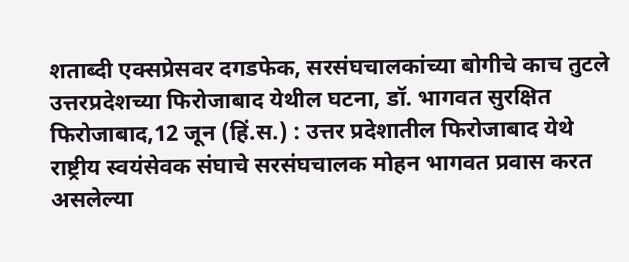शताब्दी एक्सप्रेसवर दगडफेक, सरसंघचालकांच्या बोगीचे काच तुटले
उत्तरप्रदेशच्या फिरोजाबाद येथील घटना, डॉ. भागवत सुरक्षित फिरोजाबाद,12 जून (हिं.स.) : उत्तर प्रदेशातील फिरोजाबाद येथे राष्ट्रीय स्वयंसेवक संघाचे सरसंघचालक मोहन भागवत प्रवास करत असलेल्या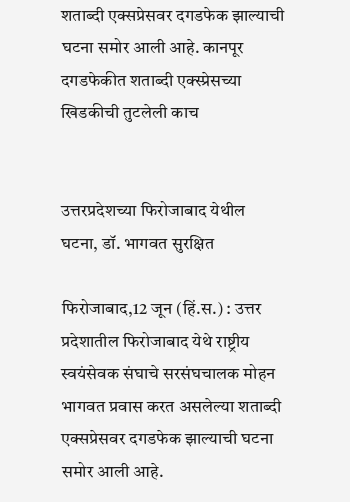शताब्दी एक्सप्रेसवर दगडफेक झाल्याची घटना समोर आली आहे. कानपूर
दगडफेकीत शताब्दी एक्स्प्रेसच्या खिडकीची तुटलेली काच


उत्तरप्रदेशच्या फिरोजाबाद येथील घटना, डॉ. भागवत सुरक्षित

फिरोजाबाद,12 जून (हिं.स.) : उत्तर प्रदेशातील फिरोजाबाद येथे राष्ट्रीय स्वयंसेवक संघाचे सरसंघचालक मोहन भागवत प्रवास करत असलेल्या शताब्दी एक्सप्रेसवर दगडफेक झाल्याची घटना समोर आली आहे.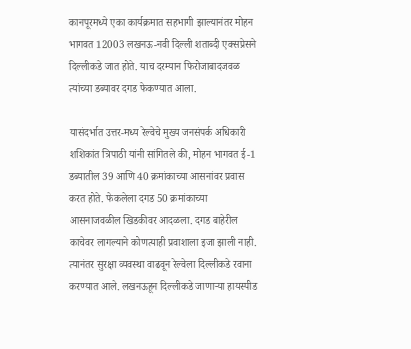कानपूरमध्ये एका कार्यक्रमात सहभागी झाल्यानंतर मोहन भागवत 12003 लखनऊ-नवी दिल्ली शताब्दी एक्सप्रेसने दिल्लीकडे जात होते. याच दरम्यान फिरोजाबादजवळ त्यांच्या डब्यावर दगड फेकण्यात आला.

यासंदर्भात उत्तर-मध्य रेल्वेचे मुख्य जनसंपर्क अधिकारी शशिकांत त्रिपाठी यांनी सांगितले की, मोहन भागवत ई-1 डब्यातील 39 आणि 40 क्रमांकाच्या आसनांवर प्रवास करत होते. फेकलेला दगड 50 क्रमांकाच्या आसनाजवळील खिडकीवर आदळला. दगड बाहेरील काचेवर लागल्याने कोणत्याही प्रवाशाला इजा झाली नाही. त्यानंतर सुरक्षा व्यवस्था वाढवून रेल्वेला दिल्लीकडे रवाना करण्यात आले. लखनऊहून दिल्लीकडे जाणाऱ्या हायस्पीड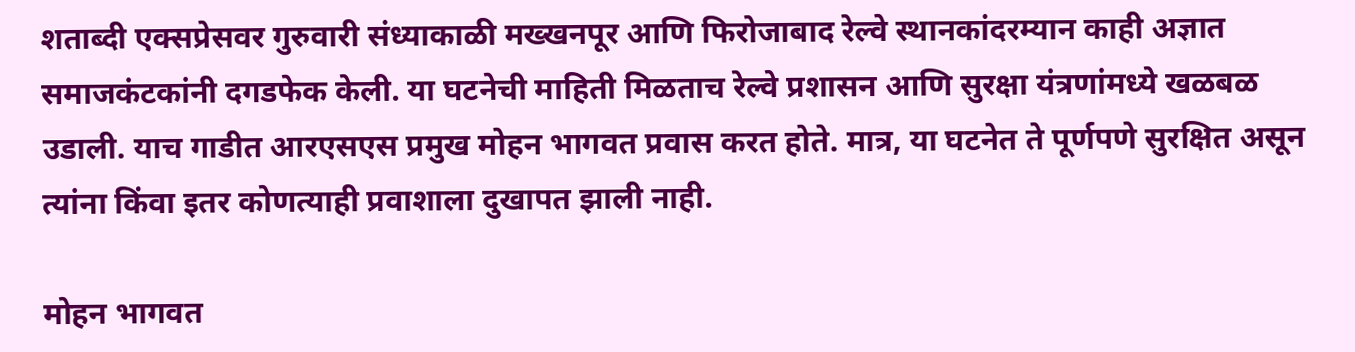शताब्दी एक्सप्रेसवर गुरुवारी संध्याकाळी मख्खनपूर आणि फिरोजाबाद रेल्वे स्थानकांदरम्यान काही अज्ञात समाजकंटकांनी दगडफेक केली. या घटनेची माहिती मिळताच रेल्वे प्रशासन आणि सुरक्षा यंत्रणांमध्ये खळबळ उडाली. याच गाडीत आरएसएस प्रमुख मोहन भागवत प्रवास करत होते. मात्र, या घटनेत ते पूर्णपणे सुरक्षित असून त्यांना किंवा इतर कोणत्याही प्रवाशाला दुखापत झाली नाही.

मोहन भागवत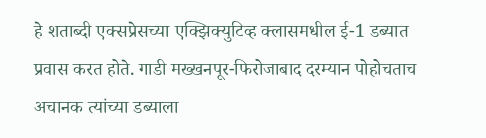हे शताब्दी एक्सप्रेसच्या एक्झिक्युटिव्ह क्लासमधील ई-1 डब्यात प्रवास करत होते. गाडी मख्खनपूर-फिरोजाबाद दरम्यान पोहोचताच अचानक त्यांच्या डब्याला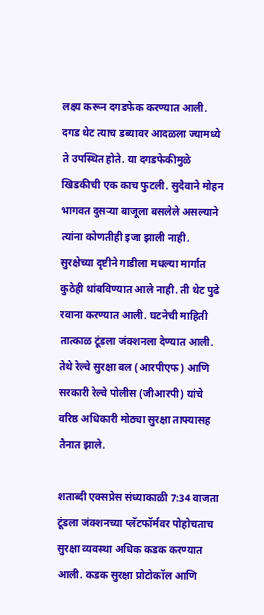लक्ष्य करून दगडफेक करण्यात आली. दगड थेट त्याच डब्यावर आदळला ज्यामध्ये ते उपस्थित होते. या दगडफेकीमुळे खिडकीची एक काच फुटली. सुदैवाने मोहन भागवत दुसऱ्या बाजूला बसलेले असल्याने त्यांना कोणतीही इजा झाली नाही. सुरक्षेच्या दृष्टीने गाडीला मधल्या मार्गात कुठेही थांबविण्यात आले नाही. ती थेट पुढे रवाना करण्यात आली. घटनेची माहिती तात्काळ टूंडला जंक्शनला देण्यात आली. तेथे रेल्वे सुरक्षा बल (आरपीएफ) आणि सरकारी रेल्वे पोलीस (जीआरपी) यांचे वरिष्ठ अधिकारी मोठ्या सुरक्षा ताफ्यासह तैनात झाले.

शताब्दी एक्सप्रेस संध्याकाळी 7:34 वाजता टूंडला जंक्शनच्या प्लॅटफॉर्मवर पोहोचताच सुरक्षा व्यवस्था अधिक कडक करण्यात आली. कडक सुरक्षा प्रोटोकॉल आणि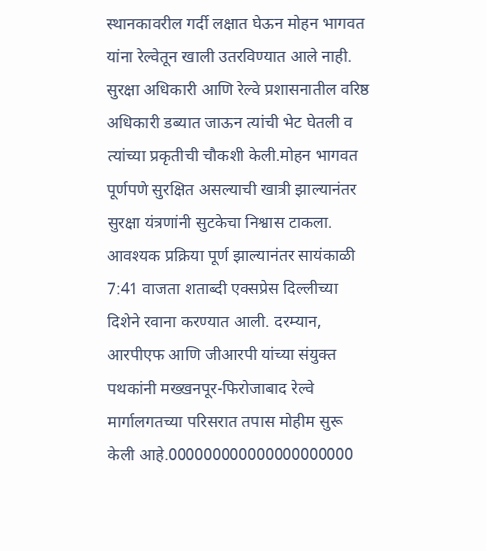स्थानकावरील गर्दी लक्षात घेऊन मोहन भागवत यांना रेल्वेतून खाली उतरविण्यात आले नाही. सुरक्षा अधिकारी आणि रेल्वे प्रशासनातील वरिष्ठ अधिकारी डब्यात जाऊन त्यांची भेट घेतली व त्यांच्या प्रकृतीची चौकशी केली.मोहन भागवत पूर्णपणे सुरक्षित असल्याची खात्री झाल्यानंतर सुरक्षा यंत्रणांनी सुटकेचा निश्वास टाकला. आवश्यक प्रक्रिया पूर्ण झाल्यानंतर सायंकाळी 7:41 वाजता शताब्दी एक्सप्रेस दिल्लीच्या दिशेने रवाना करण्यात आली. दरम्यान, आरपीएफ आणि जीआरपी यांच्या संयुक्त पथकांनी मख्खनपूर-फिरोजाबाद रेल्वे मार्गालगतच्या परिसरात तपास मोहीम सुरू केली आहे.000000000000000000000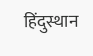हिंदुस्थान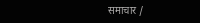समाचार /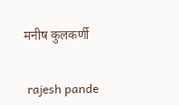मनीष कुलकर्णी


 rajesh pande